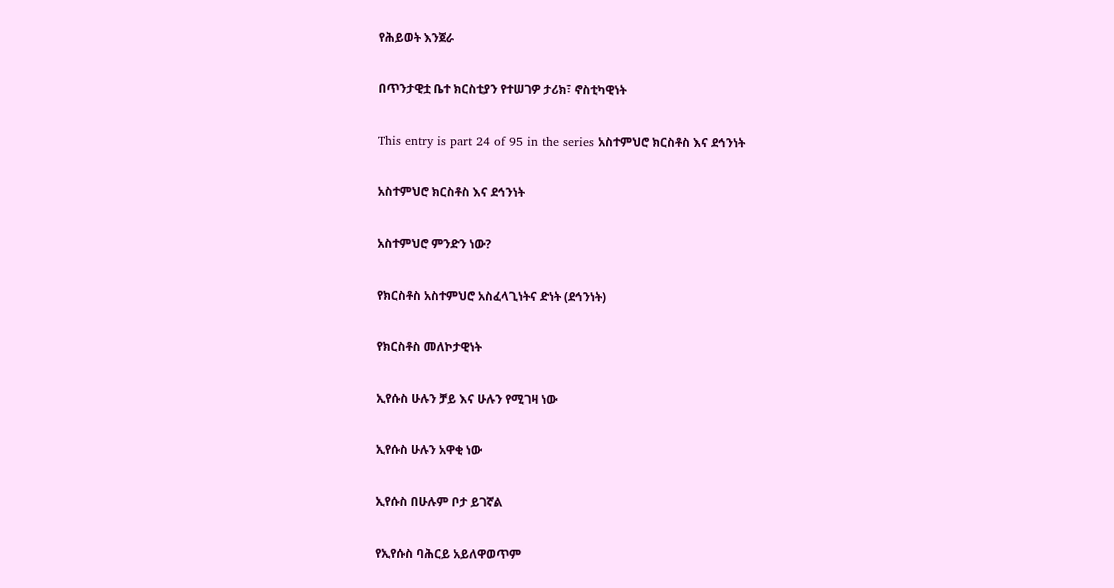የሕይወት እንጀራ

በጥንታዊቷ ቤተ ክርስቲያን የተሠገዎ ታሪክ፣ ኖስቲካዊነት

This entry is part 24 of 95 in the series አስተምህሮ ክርስቶስ እና ደኅንነት

አስተምህሮ ክርስቶስ እና ደኅንነት

አስተምህሮ ምንድን ነው?

የክርስቶስ አስተምህሮ አስፈላጊነትና ድነት (ደኅንነት)

የክርስቶስ መለኮታዊነት

ኢየሱስ ሁሉን ቻይ እና ሁሉን የሚገዛ ነው

ኢየሱስ ሁሉን አዋቂ ነው

ኢየሱስ በሁሉም ቦታ ይገኛል

የኢየሱስ ባሕርይ አይለዋወጥም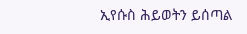ኢየሱስ ሕይወትን ይሰጣል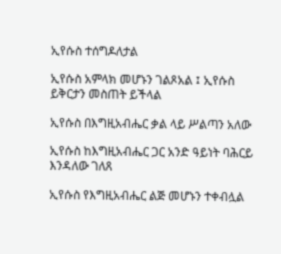ኢየሱስ ተሰግዶለታል

ኢየሱስ አምላክ መሆኑን ገልጾአል ፤ ኢየሱስ ይቅርታን መስጠት ይችላል

ኢየሱስ በእግዚአብሔር ቃል ላይ ሥልጣን አለው

ኢየሱስ ከእግዚአብሔር ጋር አንድ ዓይነት ባሕርይ እንዳለው ገለጸ

ኢየሱስ የእግዚአብሔር ልጅ መሆኑን ተቀብሏል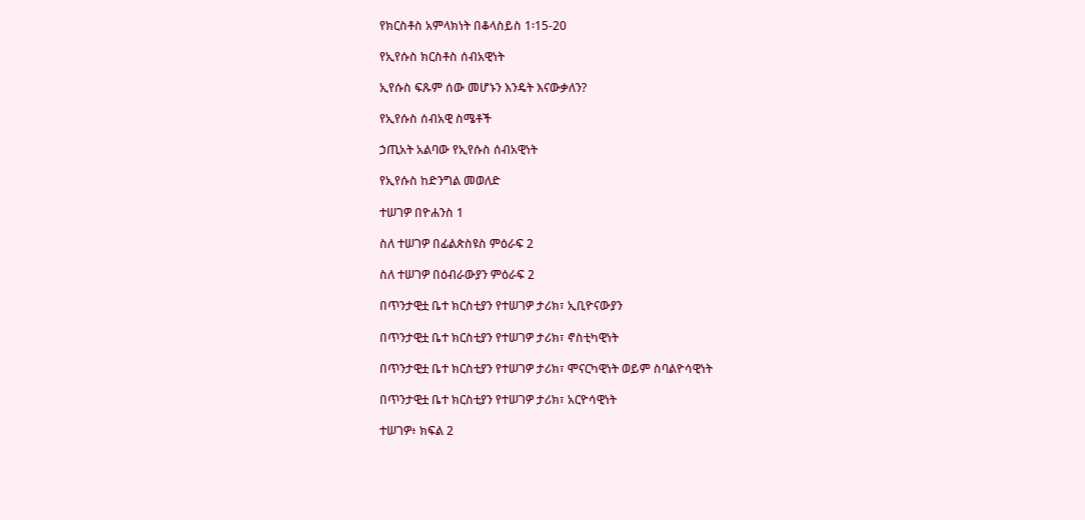የክርስቶስ አምላክነት በቆላስይስ 1፡15-20

የኢየሱስ ክርስቶስ ሰብአዊነት

ኢየሱስ ፍጹም ሰው መሆኑን እንዴት እናውቃለን?

የኢየሱስ ሰብአዊ ስሜቶች

ኃጢአት አልባው የኢየሱስ ሰብአዊነት

የኢየሱስ ከድንግል መወለድ

ተሠገዎ በዮሐንስ 1

ስለ ተሠገዎ በፊልጵስዩስ ምዕራፍ 2

ስለ ተሠገዎ በዕብራውያን ምዕራፍ 2

በጥንታዊቷ ቤተ ክርስቲያን የተሠገዎ ታሪክ፣ ኢቢዮናውያን

በጥንታዊቷ ቤተ ክርስቲያን የተሠገዎ ታሪክ፣ ኖስቲካዊነት

በጥንታዊቷ ቤተ ክርስቲያን የተሠገዎ ታሪክ፣ ሞናርካዊነት ወይም ስባልዮሳዊነት

በጥንታዊቷ ቤተ ክርስቲያን የተሠገዎ ታሪክ፣ አርዮሳዊነት

ተሠገዎ፥ ክፍል 2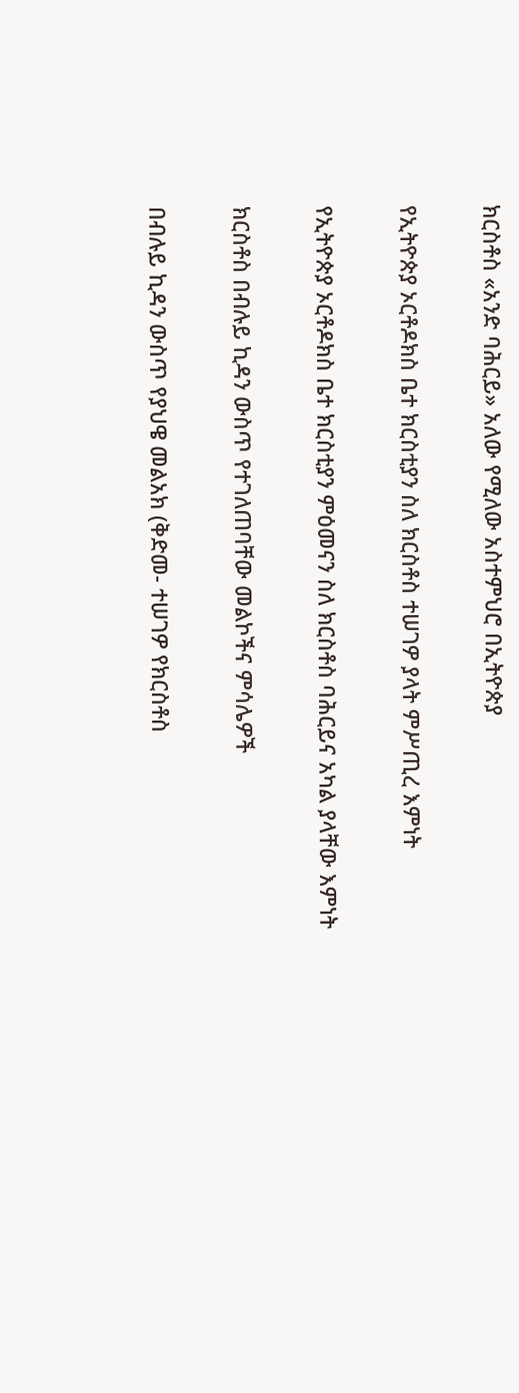ክርስቶስ «አንድ ባሕርይ» አለው የሚለው አስተምህሮ በኢትዮጵያ

የኢትዮጵያ ኦርቶዶክስ ቤተ ክርስቲያን ስለ ክርስቶስ ተሠገዎ ያላት ምሥጢረ እምነት

የኢትዮጵያ ኦርቶዶክስ ቤተ ክርስቲያን ምዕመናን ስለ ክርስቶስ ባሕርይና አካል ያላቸው እምነት

ክርስቶስ በብሉይ ኪዳን ውስጥ የተገለጠባቸው መልኮችና ምሳሌዎች

በብሉይ ኪዳን ውስጥ የያህዌ መልአክ (ቅድመ- ተሠገዎ የክርስቶስ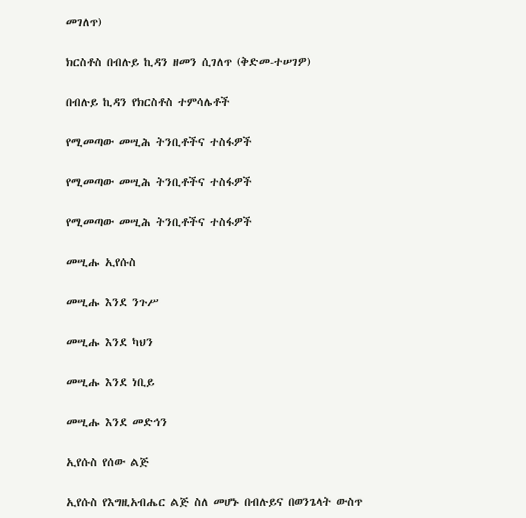መገለጥ)

ክርስቶስ በብሉይ ኪዳን ዘመን ሲገለጥ (ቅድመ-ተሠገዎ)

በብሉይ ኪዳን የክርስቶስ ተምሳሌቶች

የሚመጣው መሢሕ ትንቢቶችና ተስፋዎች

የሚመጣው መሢሕ ትንቢቶችና ተስፋዎች

የሚመጣው መሢሕ ትንቢቶችና ተስፋዎች

መሢሑ ኢየሱስ

መሢሑ እንደ ንጉሥ

መሢሑ እንደ ካህን

መሢሑ እንደ ነቢይ

መሢሑ እንደ መድኅን

ኢየሱስ የሰው ልጅ

ኢየሱስ የእግዚአብሔር ልጅ ስለ መሆኑ በብሉይና በወንጌላት ውስጥ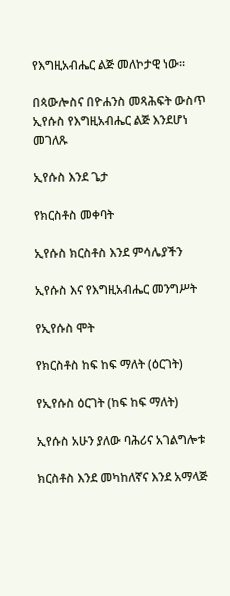የእግዚአብሔር ልጅ መለኮታዊ ነው።

በጳውሎስና በዮሐንስ መጻሕፍት ውስጥ ኢየሱስ የእግዚአብሔር ልጅ እንደሆነ መገለጹ

ኢየሱስ እንደ ጌታ

የክርስቶስ መቀባት

ኢየሱስ ክርስቶስ እንደ ምሳሌያችን

ኢየሱስ እና የእግዚአብሔር መንግሥት

የኢየሱስ ሞት

የክርስቶስ ከፍ ከፍ ማለት (ዕርገት)

የኢየሱስ ዕርገት (ከፍ ከፍ ማለት)

ኢየሱስ አሁን ያለው ባሕሪና አገልግሎቱ

ክርስቶስ እንደ መካከለኛና እንደ አማላጅ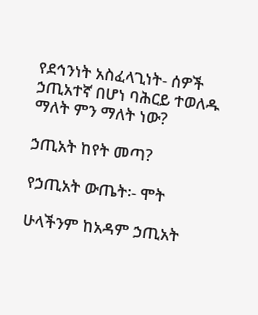የደኅንነት አስፈላጊነት- ሰዎች ኃጢአተኛ በሆነ ባሕርይ ተወለዱ ማለት ምን ማለት ነው?

ኃጢአት ከየት መጣ?

የኃጢአት ውጤት፡- ሞት

ሁላችንም ከአዳም ኃጢአት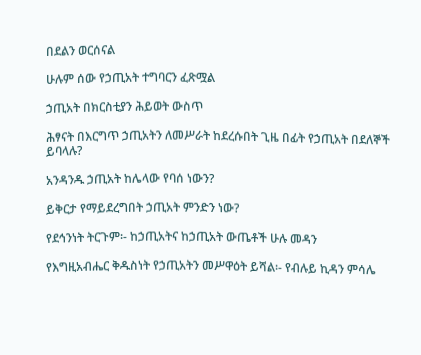በደልን ወርሰናል

ሁሉም ሰው የኃጢአት ተግባርን ፈጽሟል

ኃጢአት በክርስቲያን ሕይወት ውስጥ

ሕፃናት በእርግጥ ኃጢአትን ለመሥራት ከደረሱበት ጊዜ በፊት የኃጢአት በደለኞች ይባላሉ?

አንዳንዱ ኃጢአት ከሌላው የባሰ ነውን?

ይቅርታ የማይደረግበት ኃጢአት ምንድን ነው?

የደኅንነት ትርጉም፡- ከኃጢአትና ከኃጢአት ውጤቶች ሁሉ መዳን

የእግዚአብሔር ቅዱስነት የኃጢአትን መሥዋዕት ይሻል፡- የብሉይ ኪዳን ምሳሌ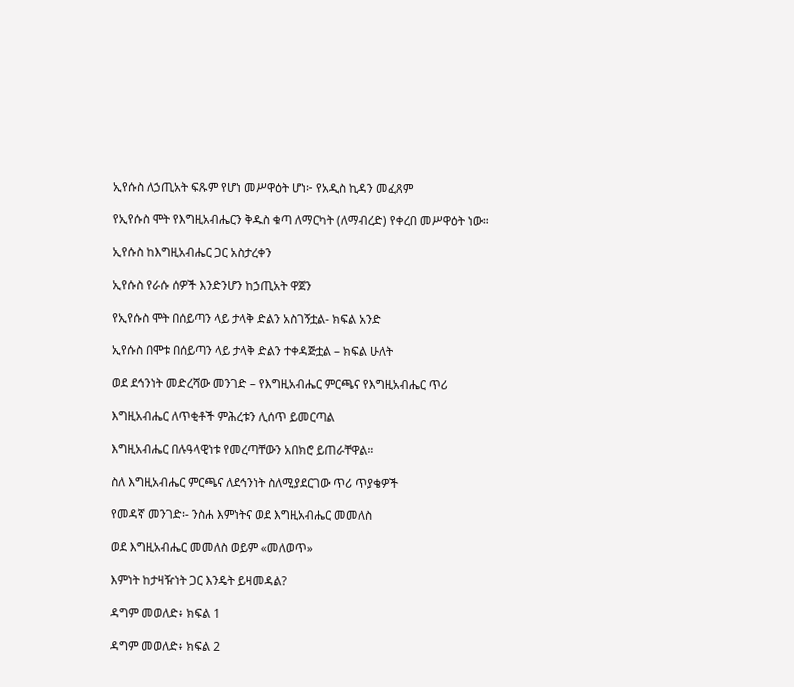ኢየሱስ ለኃጢአት ፍጹም የሆነ መሥዋዕት ሆነ፦ የአዲስ ኪዳን መፈጸም

የኢየሱስ ሞት የእግዚአብሔርን ቅዱስ ቁጣ ለማርካት (ለማብረድ) የቀረበ መሥዋዕት ነው።

ኢየሱስ ከእግዚአብሔር ጋር አስታረቀን

ኢየሱስ የራሱ ሰዎች እንድንሆን ከኃጢአት ዋጀን

የኢየሱስ ሞት በሰይጣን ላይ ታላቅ ድልን አስገኝቷል- ክፍል አንድ

ኢየሱስ በሞቱ በሰይጣን ላይ ታላቅ ድልን ተቀዳጅቷል – ክፍል ሁለት

ወደ ደኅንነት መድረሻው መንገድ – የእግዚአብሔር ምርጫና የእግዚአብሔር ጥሪ

እግዚአብሔር ለጥቂቶች ምሕረቱን ሊሰጥ ይመርጣል

እግዚአብሔር በሉዓላዊነቱ የመረጣቸውን አበክሮ ይጠራቸዋል።

ስለ እግዚአብሔር ምርጫና ለደኅንነት ስለሚያደርገው ጥሪ ጥያቄዎች

የመዳኛ መንገድ፡- ንስሐ እምነትና ወደ እግዚአብሔር መመለስ

ወደ እግዚአብሔር መመለስ ወይም «መለወጥ»

እምነት ከታዛዥነት ጋር እንዴት ይዛመዳል?

ዳግም መወለድ፥ ክፍል 1

ዳግም መወለድ፥ ክፍል 2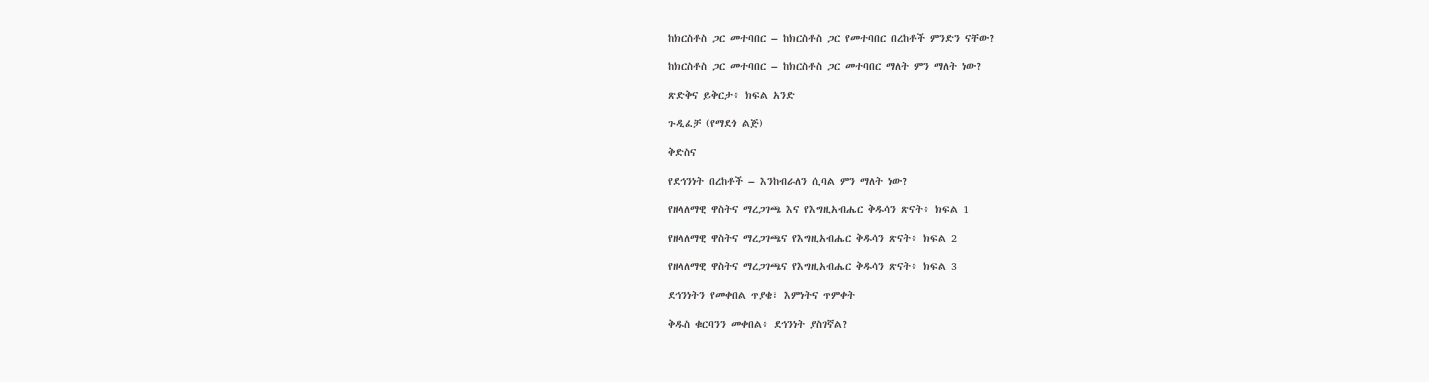ከክርስቶስ ጋር መተባበር – ከክርስቶስ ጋር የመተባበር በረከቶች ምንድን ናቸው?

ከክርስቶስ ጋር መተባበር – ከክርስቶስ ጋር መተባበር ማለት ምን ማለት ነው?

ጽድቅና ይቅርታ፥ ክፍል አንድ

ጉዲፈቻ (የማደጎ ልጅ)

ቅድስና

የደኅንነት በረከቶች – እንከብራለን ሲባል ምን ማለት ነው?

የዘላለማዊ ዋስትና ማረጋገጫ እና የእግዚአብሔር ቅዱሳን ጽናት፥ ክፍል 1

የዘላለማዊ ዋስትና ማረጋገጫና የእግዚአብሔር ቅዱሳን ጽናት፥ ክፍል 2

የዘላለማዊ ዋስትና ማረጋገጫና የእግዚአብሔር ቅዱሳን ጽናት፥ ክፍል 3

ደኅንነትን የመቀበል ጥያቄ፣ እምነትና ጥምቀት

ቅዱስ ቁርባንን መቀበል፥ ደኅንነት ያስገኛል?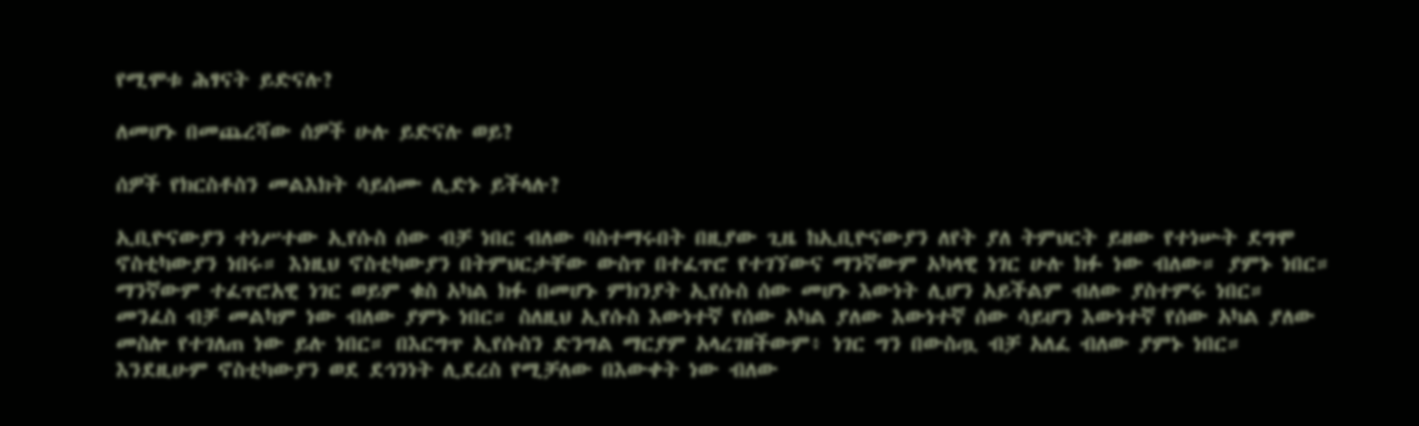የሚሞቱ ሕፃናት ይድናሉ?

ለመሆኑ በመጨረሻው ሰዎች ሁሉ ይድናሉ ወይ?

ሰዎች የክርስቶስን መልእክት ሳይሰሙ ሊድኑ ይችላሉ?

ኢቢዮናውያን ተነሥተው ኢየሱስ ሰው ብቻ ነበር ብለው ባስተማሩበት በዚያው ጊዜ ከኢቢዮናውያን ለየት ያለ ትምህርት ይዘው የተነሡት ደግሞ ኖስቲካውያን ነበሩ። እነዚህ ኖስቲካውያን በትምህርታቸው ውስጥ በተፈጥሮ የተገኘውና ማንኛውም አካላዊ ነገር ሁሉ ክፉ ነው ብለው። ያምኑ ነበር። ማንኛውም ተፈጥሮአዊ ነገር ወይም ቁስ አካል ክፉ በመሆኑ ምክንያት ኢየሱስ ሰው መሆኑ እውነት ሊሆን አይችልም ብለው ያስተምሩ ነበር። መንፈስ ብቻ መልካም ነው ብለው ያምኑ ነበር። ስለዚህ ኢየሱስ እውነተኛ የሰው አካል ያለው እውነተኛ ሰው ሳይሆን እውነተኛ የሰው አካል ያለው መስሎ የተገለጠ ነው ይሉ ነበር። በእርግጥ ኢየሱስን ድንግል ማርያም አላረገዘችውም፥ ነገር ግን በውስጧ ብቻ አለፈ ብለው ያምኑ ነበር። እንደዚሁም ኖስቲካውያን ወደ ደኅንነት ሊደረስ የሚቻለው በእውቀት ነው ብለው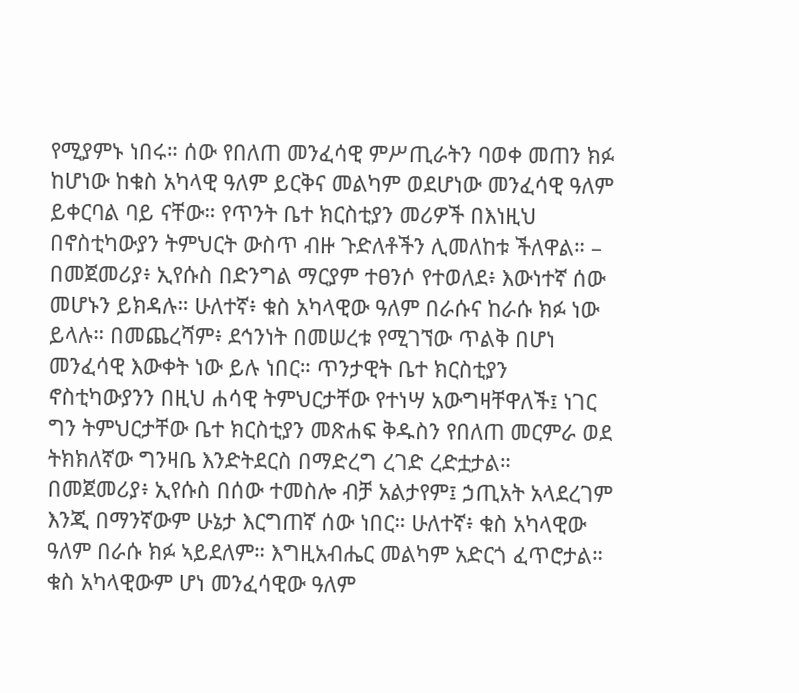የሚያምኑ ነበሩ። ሰው የበለጠ መንፈሳዊ ምሥጢራትን ባወቀ መጠን ክፉ ከሆነው ከቁስ አካላዊ ዓለም ይርቅና መልካም ወደሆነው መንፈሳዊ ዓለም ይቀርባል ባይ ናቸው። የጥንት ቤተ ክርስቲያን መሪዎች በእነዚህ በኖስቲካውያን ትምህርት ውስጥ ብዙ ጉድለቶችን ሊመለከቱ ችለዋል። – በመጀመሪያ፥ ኢየሱስ በድንግል ማርያም ተፀንሶ የተወለደ፥ እውነተኛ ሰው መሆኑን ይክዳሉ። ሁለተኛ፥ ቁስ አካላዊው ዓለም በራሱና ከራሱ ክፉ ነው ይላሉ። በመጨረሻም፥ ደኅንነት በመሠረቱ የሚገኘው ጥልቅ በሆነ መንፈሳዊ እውቀት ነው ይሉ ነበር። ጥንታዊት ቤተ ክርስቲያን ኖስቲካውያንን በዚህ ሐሳዊ ትምህርታቸው የተነሣ አውግዛቸዋለች፤ ነገር ግን ትምህርታቸው ቤተ ክርስቲያን መጽሐፍ ቅዱስን የበለጠ መርምራ ወደ ትክክለኛው ግንዛቤ እንድትደርስ በማድረግ ረገድ ረድቷታል። በመጀመሪያ፥ ኢየሱስ በሰው ተመስሎ ብቻ አልታየም፤ ኃጢአት አላደረገም እንጂ በማንኛውም ሁኔታ እርግጠኛ ሰው ነበር። ሁለተኛ፥ ቁስ አካላዊው ዓለም በራሱ ክፉ ኣይደለም። እግዚአብሔር መልካም አድርጎ ፈጥሮታል። ቁስ አካላዊውም ሆነ መንፈሳዊው ዓለም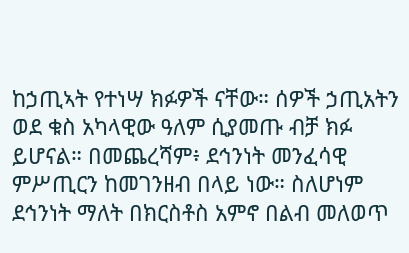ከኃጢኣት የተነሣ ክፉዎች ናቸው። ሰዎች ኃጢአትን ወደ ቁስ አካላዊው ዓለም ሲያመጡ ብቻ ክፉ ይሆናል። በመጨረሻም፥ ደኅንነት መንፈሳዊ ምሥጢርን ከመገንዘብ በላይ ነው። ስለሆነም ደኅንነት ማለት በክርስቶስ አምኖ በልብ መለወጥ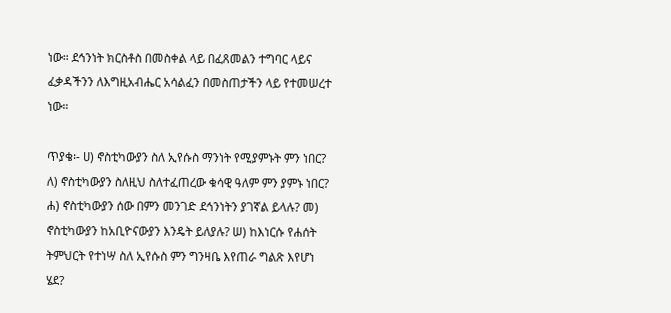ነው። ደኅንነት ክርስቶስ በመስቀል ላይ በፈጸመልን ተግባር ላይና ፈቃዳችንን ለእግዚአብሔር አሳልፈን በመስጠታችን ላይ የተመሠረተ ነው።

ጥያቄ፡- ሀ) ኖስቲካውያን ስለ ኢየሱስ ማንነት የሚያምኑት ምን ነበር? ለ) ኖስቲካውያን ስለዚህ ስለተፈጠረው ቁሳዊ ዓለም ምን ያምኑ ነበር? ሐ) ኖስቲካውያን ሰው በምን መንገድ ደኅንነትን ያገኛል ይላሉ? መ) ኖስቲካውያን ከአቢዮናውያን እንዴት ይለያሉ? ሠ) ከእነርሱ የሐሰት ትምህርት የተነሣ ስለ ኢየሱስ ምን ግንዛቤ እየጠራ ግልጽ እየሆነ ሄደ?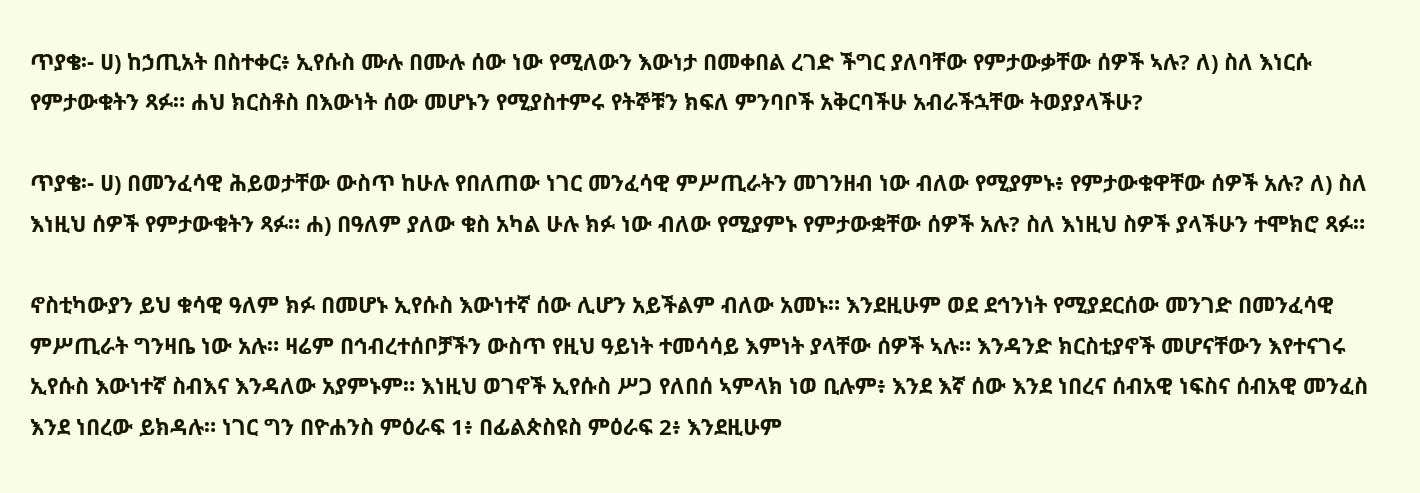ጥያቄ፡- ሀ) ከኃጢአት በስተቀር፥ ኢየሱስ ሙሉ በሙሉ ሰው ነው የሚለውን እውነታ በመቀበል ረገድ ችግር ያለባቸው የምታውቃቸው ሰዎች ኣሉ? ለ) ስለ እነርሱ የምታውቁትን ጻፉ። ሐህ ክርስቶስ በእውነት ሰው መሆኑን የሚያስተምሩ የትኞቹን ክፍለ ምንባቦች አቅርባችሁ አብራችኋቸው ትወያያላችሁ?

ጥያቄ፡- ሀ) በመንፈሳዊ ሕይወታቸው ውስጥ ከሁሉ የበለጠው ነገር መንፈሳዊ ምሥጢራትን መገንዘብ ነው ብለው የሚያምኑ፥ የምታውቁዋቸው ሰዎች አሉ? ለ) ስለ እነዚህ ሰዎች የምታውቁትን ጻፉ። ሐ) በዓለም ያለው ቁስ አካል ሁሉ ክፉ ነው ብለው የሚያምኑ የምታውቋቸው ሰዎች አሉ? ስለ እነዚህ ስዎች ያላችሁን ተሞክሮ ጻፉ።

ኖስቲካውያን ይህ ቁሳዊ ዓለም ክፉ በመሆኑ ኢየሱስ እውነተኛ ሰው ሊሆን አይችልም ብለው አመኑ። እንደዚሁም ወደ ደኅንነት የሚያደርሰው መንገድ በመንፈሳዊ ምሥጢራት ግንዛቤ ነው አሉ። ዛሬም በኅብረተሰቦቻችን ውስጥ የዚህ ዓይነት ተመሳሳይ እምነት ያላቸው ሰዎች ኣሉ። እንዳንድ ክርስቲያኖች መሆናቸውን እየተናገሩ ኢየሱስ እውነተኛ ስብእና እንዳለው አያምኑም። እነዚህ ወገኖች ኢየሱስ ሥጋ የለበሰ ኣምላክ ነወ ቢሉም፥ እንደ እኛ ሰው እንደ ነበረና ሰብአዊ ነፍስና ሰብአዊ መንፈስ እንደ ነበረው ይክዳሉ። ነገር ግን በዮሐንስ ምዕራፍ 1፥ በፊልጵስዩስ ምዕራፍ 2፥ እንደዚሁም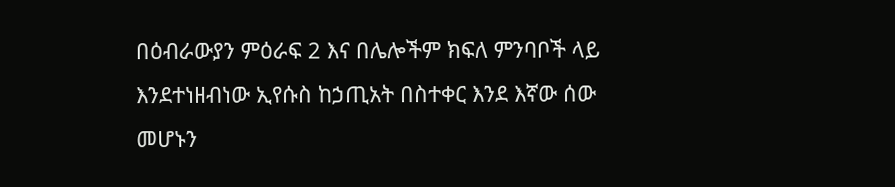በዕብራውያን ምዕራፍ 2 እና በሌሎችም ክፍለ ምንባቦች ላይ እንደተነዘብነው ኢየሱስ ከኃጢአት በስተቀር እንደ እኛው ሰው መሆኑን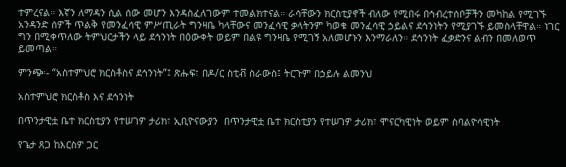ተምረናል። እኛን ለማዳን ሲል ሰው መሆን እንዳስፈለገውም ተመልክተናል። ራሳቸውን ክርስቲያኖች ብለው የሚበሩ በኅብረተሰቦቻችን መካከል የሚገኙ አንዳንድ ሰዎች ጥልቅ የመንፈሳዊ ምሥጢራት ግንዛቤ ካላቸውና መንፈሳዊ ቃላትንም ካወቁ መንፈሳዊ ኃይልና ደኅንነትን የሚያገኙ ይመስላቸዋል። ነገር ግን በሚቀጥለው ትምህርታችን ላይ ደኅንነት በዕውቀት ወይም በልዩ ግንዛቤ የሚገኝ አለመሆኑን እንማራለን። ደኅንነት ፈቃድንና ልብን በመለወጥ ይመጣል።

ምንጭ፡- “አስተምህሮ ክርስቶስና ደኅንነት”፤ ጽሑፍ፣ በዶ/ር ስቲቭ ስራውስ፤ ትርጉም በኃይሉ ልመንህ

አስተምህሮ ክርስቶስ እና ደኅንነት

በጥንታዊቷ ቤተ ክርስቲያን የተሠገዎ ታሪክ፣ ኢቢዮናውያን  በጥንታዊቷ ቤተ ክርስቲያን የተሠገዎ ታሪክ፣ ሞናርካዊነት ወይም ስባልዮሳዊነት

የጌታ ጸጋ ከእርስዎ ጋር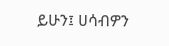ይሁን፤ ሀሳብዎን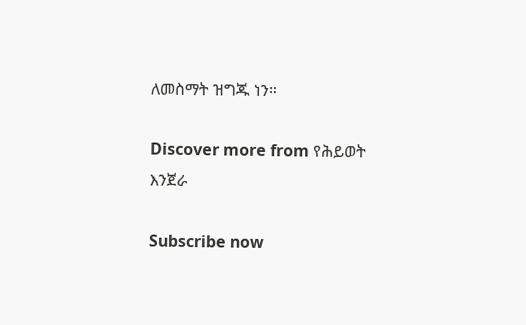ለመስማት ዝግጁ ነን።

Discover more from የሕይወት እንጀራ

Subscribe now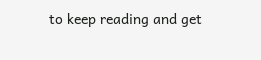to keep reading and get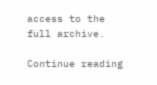access to the full archive.

Continue reading